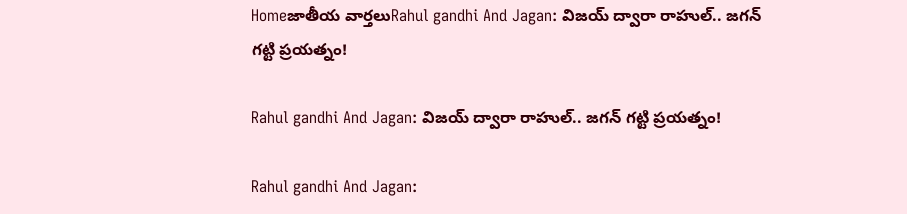Homeజాతీయ వార్తలుRahul gandhi And Jagan: విజయ్ ద్వారా రాహుల్.. జగన్ గట్టి ప్రయత్నం!

Rahul gandhi And Jagan: విజయ్ ద్వారా రాహుల్.. జగన్ గట్టి ప్రయత్నం!

Rahul gandhi And Jagan: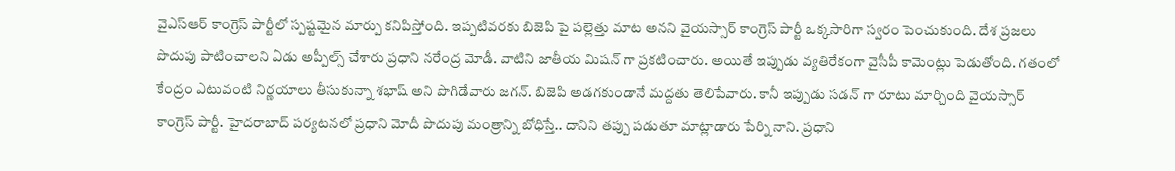వైఎస్ఆర్ కాంగ్రెస్ పార్టీలో స్పష్టమైన మార్పు కనిపిస్తోంది. ఇప్పటివరకు బిజెపి పై పల్లెత్తు మాట అనని వైయస్సార్ కాంగ్రెస్ పార్టీ ఒక్కసారిగా స్వరం పెంచుకుంది. దేశ ప్రజలు పొదుపు పాటించాలని ఏడు అప్పీల్స్ చేశారు ప్రధాని నరేంద్ర మోడీ. వాటిని జాతీయ మిషన్ గా ప్రకటించారు. అయితే ఇప్పుడు వ్యతిరేకంగా వైసీపీ కామెంట్లు పెడుతోంది. గతంలో కేంద్రం ఎటువంటి నిర్ణయాలు తీసుకున్నా శభాష్ అని పొగిడేవారు జగన్. బిజెపి అడగకుండానే మద్దతు తెలిపేవారు. కానీ ఇప్పుడు సడన్ గా రూటు మార్చింది వైయస్సార్ కాంగ్రెస్ పార్టీ. హైదరాబాద్ పర్యటనలో ప్రధాని మోదీ పొదుపు మంత్రాన్ని బోధిస్తే.. దానిని తప్పు పడుతూ మాట్లాడారు పేర్ని నాని. ప్రధాని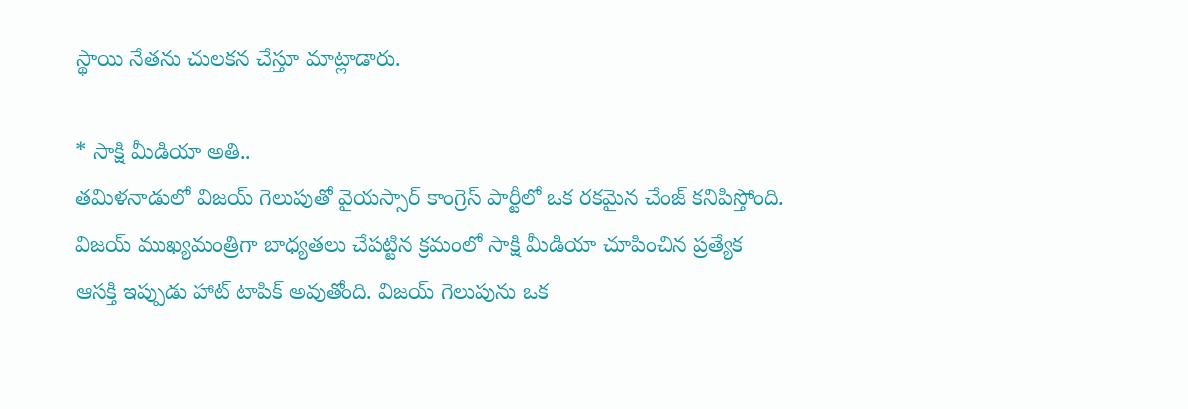స్థాయి నేతను చులకన చేస్తూ మాట్లాడారు.

* సాక్షి మీడియా అతి..
తమిళనాడులో విజయ్ గెలుపుతో వైయస్సార్ కాంగ్రెస్ పార్టీలో ఒక రకమైన చేంజ్ కనిపిస్తోంది. విజయ్ ముఖ్యమంత్రిగా బాధ్యతలు చేపట్టిన క్రమంలో సాక్షి మీడియా చూపించిన ప్రత్యేక ఆసక్తి ఇప్పుడు హాట్ టాపిక్ అవుతోంది. విజయ్ గెలుపును ఒక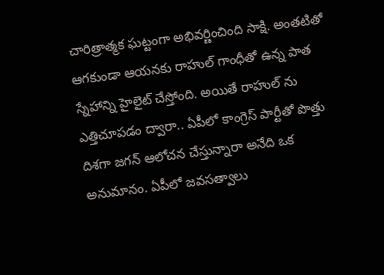చారిత్రాత్మక ఘట్టంగా అభివర్ణించింది సాక్షి. అంతటితో ఆగకుండా ఆయనకు రాహుల్ గాంధీతో ఉన్న పాత స్నేహాన్ని హైలైట్ చేస్తోంది. అయితే రాహుల్ ను ఎత్తిచూపడం ద్వారా.. ఏపీలో కాంగ్రెస్ పార్టీతో పొత్తు దిశగా జగన్ ఆలోచన చేస్తున్నారా అనేది ఒక అనుమానం. ఏపీలో జవసత్వాలు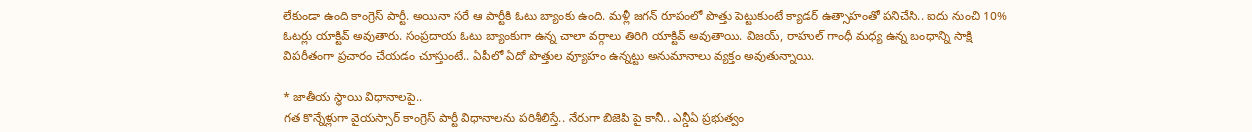లేకుండా ఉంది కాంగ్రెస్ పార్టీ. అయినా సరే ఆ పార్టీకి ఓటు బ్యాంకు ఉంది. మళ్లీ జగన్ రూపంలో పొత్తు పెట్టుకుంటే క్యాడర్ ఉత్సాహంతో పనిచేసి.. ఐదు నుంచి 10% ఓటర్లు యాక్టివ్ అవుతారు. సంప్రదాయ ఓటు బ్యాంకుగా ఉన్న చాలా వర్గాలు తిరిగి యాక్టివ్ అవుతాయి. విజయ్, రాహుల్ గాంధీ మధ్య ఉన్న బంధాన్ని సాక్షి విపరీతంగా ప్రచారం చేయడం చూస్తుంటే.. ఏపీలో ఏదో పొత్తుల వ్యూహం ఉన్నట్టు అనుమానాలు వ్యక్తం అవుతున్నాయి.

* జాతీయ స్థాయి విధానాలపై..
గత కొన్నేళ్లుగా వైయస్సార్ కాంగ్రెస్ పార్టీ విధానాలను పరిశీలిస్తే.. నేరుగా బిజెపి పై కానీ.. ఎన్డీఏ ప్రభుత్వం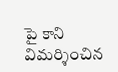పై కాని విమర్శించిన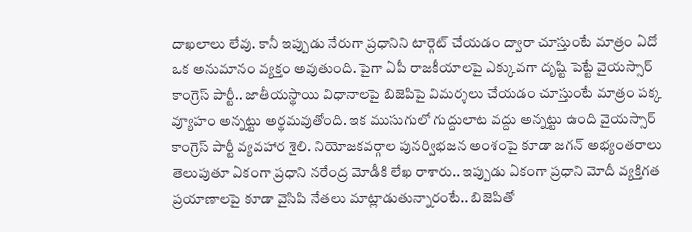దాఖలాలు లేవు. కానీ ఇప్పుడు నేరుగా ప్రధానిని టార్గెట్ చేయడం ద్వారా చూస్తుంటే మాత్రం ఏదో ఒక అనుమానం వ్యక్తం అవుతుంది. పైగా ఏపీ రాజకీయాలపై ఎక్కువగా దృష్టి పెట్టే వైయస్సార్ కాంగ్రెస్ పార్టీ.. జాతీయస్థాయి విధానాలపై బిజెపిపై విమర్శలు చేయడం చూస్తుంటే మాత్రం పక్క వ్యూహం అన్నట్టు అర్థమవుతోంది. ఇక ముసుగులో గుద్దులాట వద్దు అన్నట్టు ఉంది వైయస్సార్ కాంగ్రెస్ పార్టీ వ్యవహార శైలి. నియోజకవర్గాల పునర్విభజన అంశంపై కూడా జగన్ అభ్యంతరాలు తెలుపుతూ ఏకంగా ప్రధాని నరేంద్ర మోడీకి లేఖ రాశారు.. ఇప్పుడు ఏకంగా ప్రధాని మోదీ వ్యక్తిగత ప్రయాణాలపై కూడా వైసిపి నేతలు మాట్లాడుతున్నారంటే.. బిజెపితో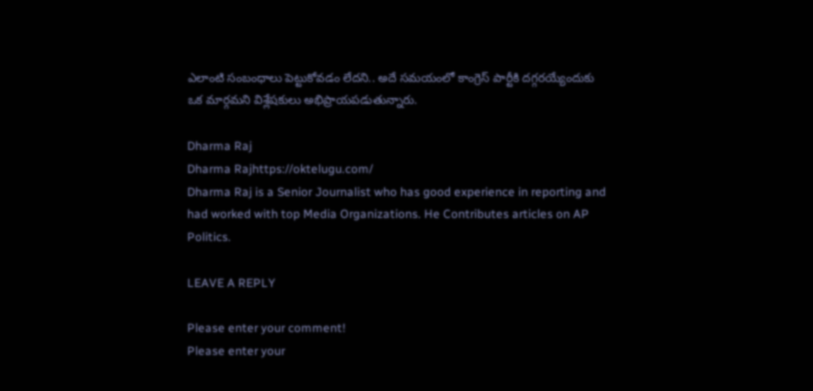ఎలాంటి సంబంధాలు పెట్టుకోవడం లేదని.. అదే సమయంలో కాంగ్రెస్ పార్టీకి దగ్గరయ్యేందుకు ఒక మార్గమని విశ్లేషకులు అభిప్రాయపడుతున్నారు.

Dharma Raj
Dharma Rajhttps://oktelugu.com/
Dharma Raj is a Senior Journalist who has good experience in reporting and had worked with top Media Organizations. He Contributes articles on AP Politics.

LEAVE A REPLY

Please enter your comment!
Please enter your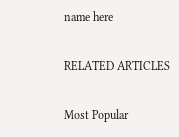name here

RELATED ARTICLES

Most Popular